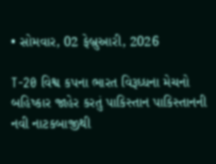• સોમવાર, 02 ફેબ્રુઆરી, 2026

T-20 વિશ્વ કપના ભારત વિરૂધ્ધના મેચનો બહિષ્કાર જાહેર કરતું પાકિસ્તાન પાકિસ્તાનની નવી નાટકબાજીથી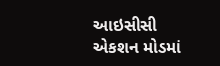આઇસીસી એકશન મોડમાં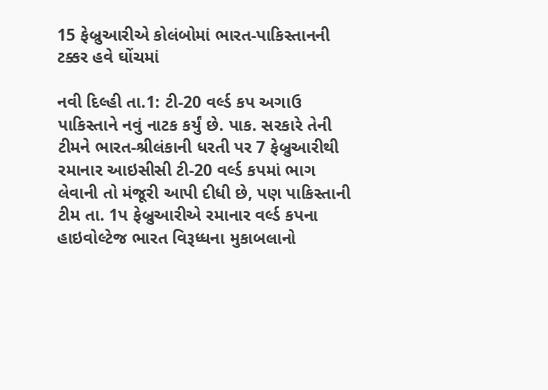15 ફેબ્રુઆરીએ કોલંબોમાં ભારત-પાકિસ્તાનની ટક્કર હવે ઘોંચમાં

નવી દિલ્હી તા.1: ટી-20 વર્લ્ડ કપ અગાઉ પાકિસ્તાને નવું નાટક કર્યું છે. પાક. સરકારે તેની ટીમને ભારત-શ્રીલંકાની ધરતી પર 7 ફેબ્રુઆરીથી રમાનાર આઇસીસી ટી-20 વર્લ્ડ કપમાં ભાગ લેવાની તો મંજૂરી આપી દીધી છે, પણ પાકિસ્તાની ટીમ તા. 1પ ફેબ્રુઆરીએ રમાનાર વર્લ્ડ કપના હાઇવોલ્ટેજ ભારત વિરૂધ્ધના મુકાબલાનો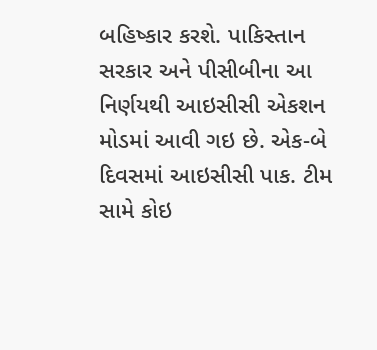બહિષ્કાર કરશે. પાકિસ્તાન સરકાર અને પીસીબીના આ નિર્ણયથી આઇસીસી એકશન મોડમાં આવી ગઇ છે. એક-બે દિવસમાં આઇસીસી પાક. ટીમ સામે કોઇ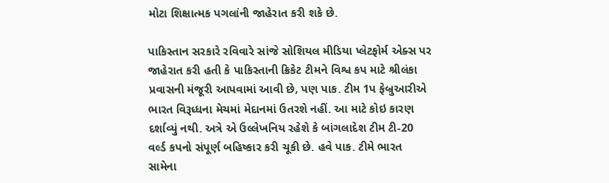મોટા શિક્ષાત્મક પગલાંની જાહેરાત કરી શકે છે.

પાકિસ્તાન સરકારે રવિવારે સાંજે સોશિયલ મીડિયા પ્લેટફોર્મ એક્સ પર જાહેરાત કરી હતી કે પાકિસ્તાની ક્રિકેટ ટીમને વિશ્વ કપ માટે શ્રીલંકા પ્રવાસની મંજૂરી આપવામાં આવી છે, પણ પાક. ટીમ 1પ ફેબ્રુઆરીએ ભારત વિરૂધ્ધના મેચમાં મેદાનમાં ઉતરશે નહીં. આ માટે કોઇ કારણ દર્શાવ્યું નથી. અત્રે એ ઉલ્લેખનિય રહેશે કે બાંગલાદેશ ટીમ ટી-20 વર્લ્ડ કપનો સંપૂર્ણ બહિષ્કાર કરી ચૂકી છે. હવે પાક. ટીમે ભારત સામેના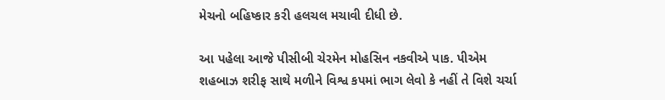મેચનો બહિષ્કાર કરી હલચલ મચાવી દીધી છે.

આ પહેલા આજે પીસીબી ચેરમેન મોહસિન નકવીએ પાક. પીએમ શહબાઝ શરીફ સાથે મળીને વિશ્વ કપમાં ભાગ લેવો કે નહીં તે વિશે ચર્ચા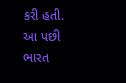કરી હતી. આ પછી ભારત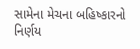સામેના મેચના બહિષ્કારનો નિર્ણય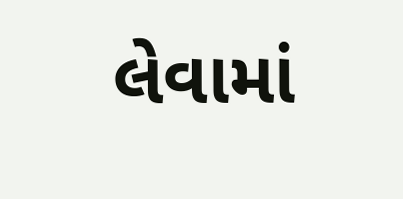લેવામાં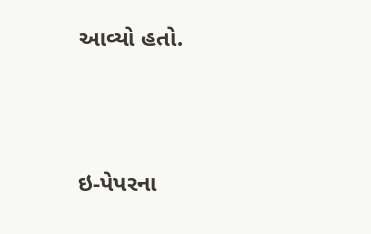આવ્યો હતો.





ઇ-પેપરના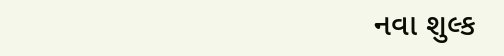નવા શુલ્ક